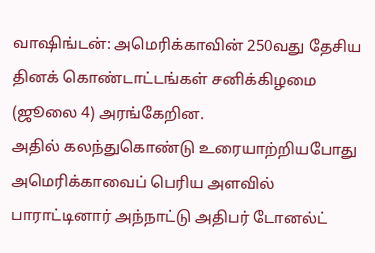வாஷிங்டன்: அமெரிக்காவின் 250வது தேசிய தினக் கொண்டாட்டங்கள் சனிக்கிழமை (ஜூலை 4) அரங்கேறின.
அதில் கலந்துகொண்டு உரையாற்றியபோது அமெரிக்காவைப் பெரிய அளவில் பாராட்டினார் அந்நாட்டு அதிபர் டோனல்ட்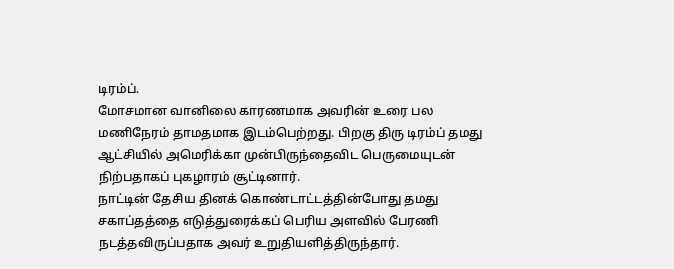டிரம்ப்.
மோசமான வானிலை காரணமாக அவரின் உரை பல மணிநேரம் தாமதமாக இடம்பெற்றது. பிறகு திரு டிரம்ப் தமது ஆட்சியில் அமெரிக்கா முன்பிருந்தைவிட பெருமையுடன் நிற்பதாகப் புகழாரம் சூட்டினார்.
நாட்டின் தேசிய தினக் கொண்டாட்டத்தின்போது தமது சகாப்தத்தை எடுத்துரைக்கப் பெரிய அளவில் பேரணி நடத்தவிருப்பதாக அவர் உறுதியளித்திருந்தார்.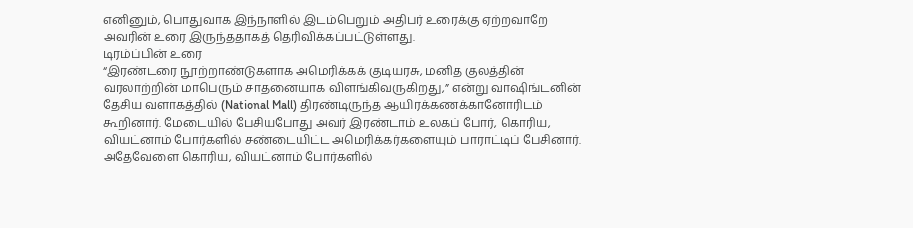எனினும், பொதுவாக இந்நாளில் இடம்பெறும் அதிபர் உரைக்கு ஏற்றவாறே அவரின் உரை இருந்ததாகத் தெரிவிக்கப்பட்டுள்ளது.
டிரம்ப்பின் உரை
“இரண்டரை நூற்றாண்டுகளாக அமெரிக்கக் குடியரசு, மனித குலத்தின் வரலாற்றின் மாபெரும் சாதனையாக விளங்கிவருகிறது,” என்று வாஷிங்டனின் தேசிய வளாகத்தில் (National Mall) திரண்டிருந்த ஆயிரக்கணக்கானோரிடம் கூறினார். மேடையில் பேசியபோது அவர் இரண்டாம் உலகப் போர், கொரிய, வியட்னாம் போர்களில் சண்டையிட்ட அமெரிக்கர்களையும் பாராட்டிப் பேசினார்.
அதேவேளை கொரிய, வியட்னாம் போர்களில்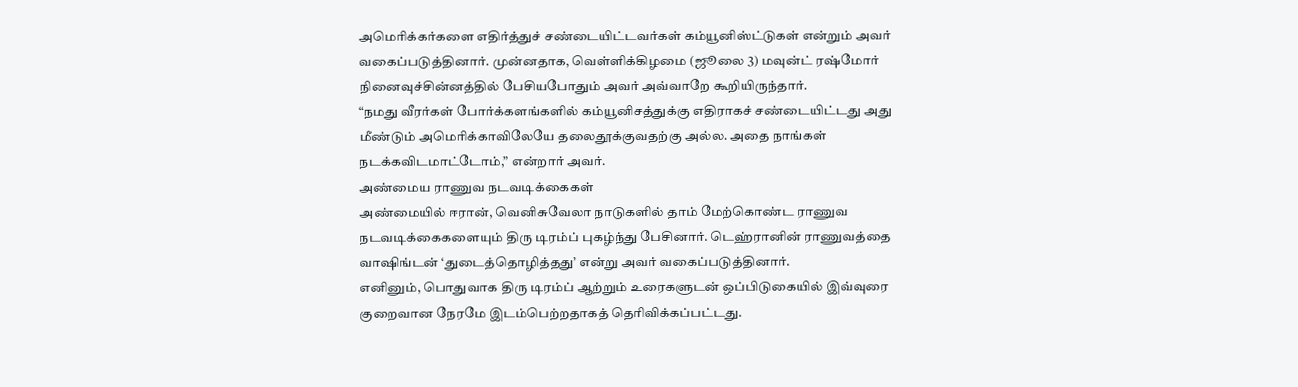அமெரிக்கர்களை எதிர்த்துச் சண்டையிட்டவர்கள் கம்யூனிஸ்ட்டுகள் என்றும் அவர் வகைப்படுத்தினார். முன்னதாக, வெள்ளிக்கிழமை (ஜூலை 3) மவுன்ட் ரஷ்மோர் நினைவுச்சின்னத்தில் பேசியபோதும் அவர் அவ்வாறே கூறியிருந்தார்.
“நமது வீரர்கள் போர்க்களங்களில் கம்யூனிசத்துக்கு எதிராகச் சண்டையிட்டது அது மீண்டும் அமெரிக்காவிலேயே தலைதூக்குவதற்கு அல்ல. அதை நாங்கள் நடக்கவிடமாட்டோம்,” என்றார் அவர்.
அண்மைய ராணுவ நடவடிக்கைகள்
அண்மையில் ஈரான், வெனிசுவேலா நாடுகளில் தாம் மேற்கொண்ட ராணுவ நடவடிக்கைகளையும் திரு டிரம்ப் புகழ்ந்து பேசினார். டெஹ்ரானின் ராணுவத்தை வாஷிங்டன் ‘துடைத்தொழித்தது’ என்று அவர் வகைப்படுத்தினார்.
எனினும், பொதுவாக திரு டிரம்ப் ஆற்றும் உரைகளுடன் ஒப்பிடுகையில் இவ்வுரை குறைவான நேரமே இடம்பெற்றதாகத் தெரிவிக்கப்பட்டது.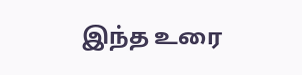இந்த உரை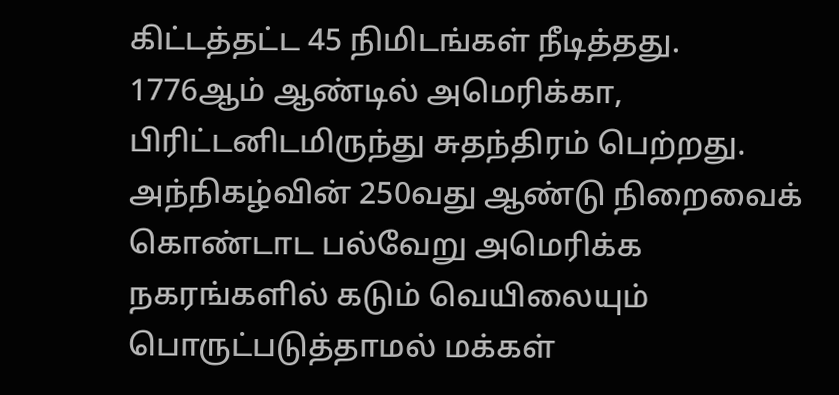கிட்டத்தட்ட 45 நிமிடங்கள் நீடித்தது.
1776ஆம் ஆண்டில் அமெரிக்கா, பிரிட்டனிடமிருந்து சுதந்திரம் பெற்றது. அந்நிகழ்வின் 250வது ஆண்டு நிறைவைக் கொண்டாட பல்வேறு அமெரிக்க நகரங்களில் கடும் வெயிலையும் பொருட்படுத்தாமல் மக்கள்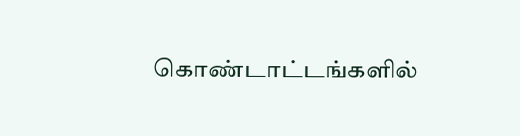கொண்டாட்டங்களில்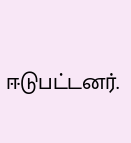ஈடுபட்டனர்.